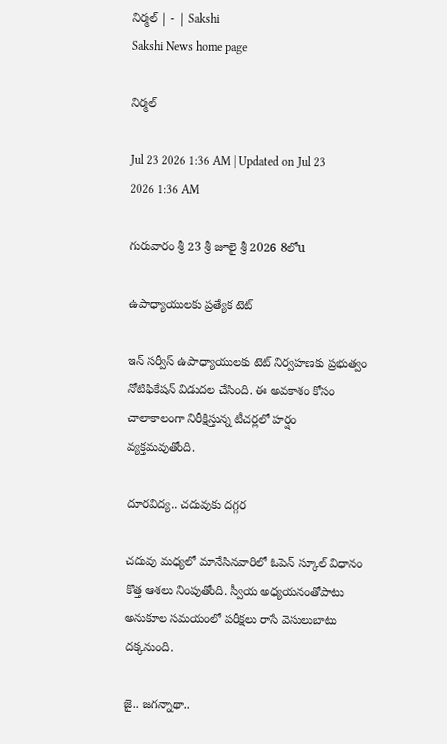నిర్మల్‌ | - | Sakshi
Sakshi News home page

నిర్మల్‌

Jul 23 2026 1:36 AM | Updated on Jul 23 2026 1:36 AM

గురువారం శ్రీ 23 శ్రీ జూలై శ్రీ 2026 8లోu

ఉపాధ్యాయులకు ప్రత్యేక టెట్‌

ఇన్‌ సర్వీస్‌ ఉపాధ్యాయులకు టెట్‌ నిర్వహణకు ప్రభుత్వం నోటిఫికేషన్‌ విడుదల చేసింది. ఈ అవకాశం కోసం చాలాకాలంగా నిరీక్షిస్తున్న టీచర్లలో హర్షం వ్యక్తమవుతోంది.

దూరవిద్య.. చదువుకు దగ్గర

చదువు మధ్యలో మానేసినవారిలో ఓపెన్‌ స్కూల్‌ విధానం కొత్త ఆశలు నింపుతోంది. స్వీయ అధ్యయనంతోపాటు అనుకూల సమయంలో పరీక్షలు రాసే వెసులుబాటు దక్కనుంది.

జై.. జగన్నాథా..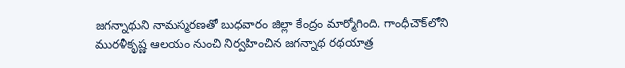జగన్నాథుని నామస్మరణతో బుధవారం జిల్లా కేంద్రం మార్మోగింది. గాంధీచౌక్‌లోని మురళీకృష్ణ ఆలయం నుంచి నిర్వహించిన జగన్నాథ రథయాత్ర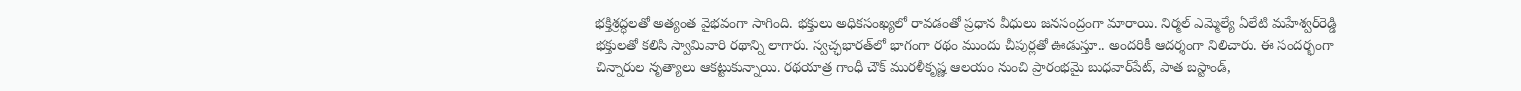భక్తిశ్రద్ధలతో అత్యంత వైభవంగా సాగింది. భక్తులు అధికసంఖ్యలో రావడంతో ప్రధాన వీధులు జనసంద్రంగా మారాయి. నిర్మల్‌ ఎమ్మెల్యే ఏలేటి మహేశ్వర్‌రెడ్డి భక్తులతో కలిసి స్వామివారి రథాన్ని లాగారు. స్వచ్ఛభారత్‌లో భాగంగా రథం ముందు చీపుర్లతో ఊడుస్తూ.. అందరికీ ఆదర్శంగా నిలిచారు. ఈ సందర్భంగా చిన్నారుల నృత్యాలు ఆకట్టుకున్నాయి. రథయాత్ర గాంధీ చౌక్‌ మురళీకృష్ణ ఆలయం నుంచి ప్రారంభమై బుధవార్‌పేట్‌, పాత బస్టాండ్‌,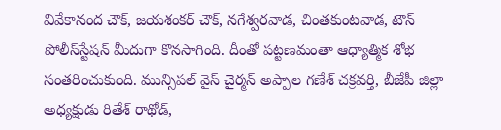వివేకానంద చౌక్‌, జయశంకర్‌ చౌక్‌, నగేశ్వరవాడ, చింతకుంటవాడ, టౌన్‌ పోలీస్‌స్టేషన్‌ మీదుగా కొనసాగింది. దీంతో పట్టణమంతా ఆధ్యాత్మిక శోభ సంతరించుకుంది. మున్సిపల్‌ వైస్‌ చైర్మన్‌ అప్పాల గణేశ్‌ చక్రవర్తి, బీజేపీ జిల్లా అధ్యక్షుడు రితేశ్‌ రాథోడ్‌,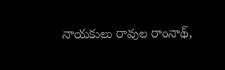నాయకులు రావుల రాంనాథ్‌,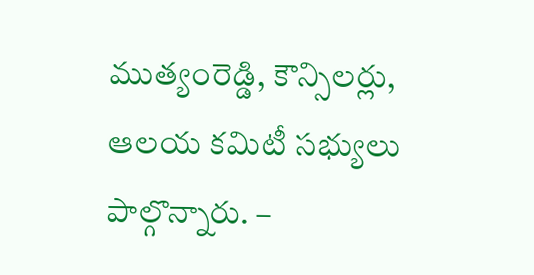ముత్యంరెడ్డి, కౌన్సిలర్లు, ఆలయ కమిటీ సభ్యులు పాల్గొన్నారు. –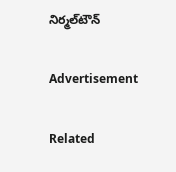నిర్మల్‌టౌన్‌

Advertisement

Related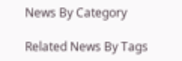News By Category

Related News By Tags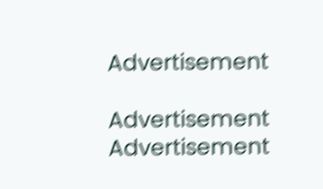Advertisement

Advertisement
Advertisement